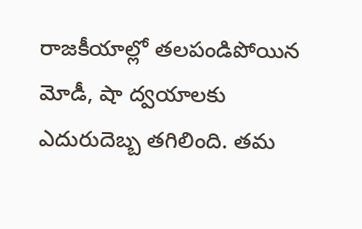రాజకీయాల్లో తలపండిపోయిన మోడీ, షా ద్వయాలకు ఎదురుదెబ్బ తగిలింది. తమ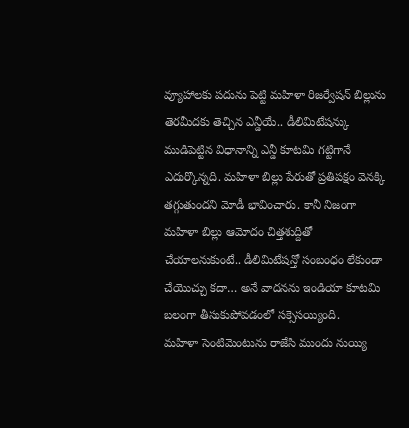వ్యూహాలకు పదును పెట్టి మహిళా రిజర్వేషన్ బిల్లును తెరమీదకు తెచ్చిన ఎన్డీయే.. డీలిమిటేషన్కు ముడిపెట్టిన విధానాన్ని ఎన్డీ కూటమి గట్టిగానే ఎదుర్కొన్నది. మహిళా బిల్లు పేరుతో ప్రతిపక్షం వెనక్కి తగ్గుతుందని మోడీ భావించారు. కానీ నిజంగా మహిళా బిల్లు ఆమోదం చిత్తశుద్దితో చేయాలనుకుంటే.. డీలిమిటేషన్తో సంబంధం లేకుండా చేయొచ్చు కదా… అనే వాదనను ఇండియా కూటమి బలంగా తీసుకుపోవడంలో సక్సెసయ్యింది.
మహిళా సెంటిమెంటును రాజేసి ముందు నుయ్యి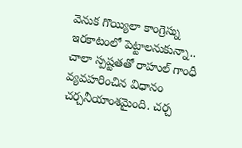వెనుక గొయ్యిలా కాంగ్రెస్ను ఇరకాటంలో పెట్టాలనుకున్నా.. చాలా స్పష్టతతో రాహుల్ గాంధీ వ్యవహరించిన విధానం చర్చనీయాంశమైంది. చర్చ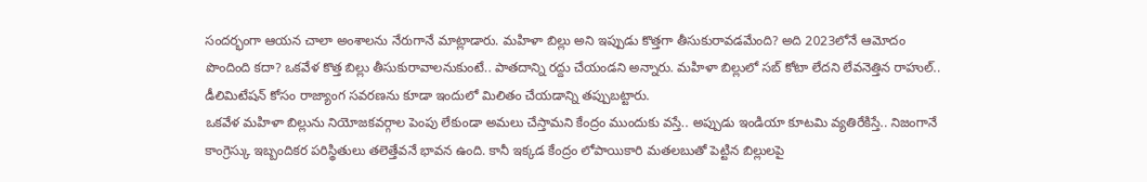సందర్భంగా ఆయన చాలా అంశాలను నేరుగానే మాట్లాడారు. మహిళా బిల్లు అని ఇప్పుడు కొత్తగా తీసుకురావడమేంది? అది 2023లోనే ఆమోదం పొందింది కదా? ఒకవేళ కొత్త బిల్లు తీసుకురావాలనుకుంటే.. పాతదాన్ని రద్దు చేయండని అన్నారు. మహిళా బిల్లులో సబ్ కోటా లేదని లేవనెత్తిన రాహుల్.. డీలిమిటేషన్ కోసం రాజ్యాంగ సవరణను కూడా ఇందులో మిలితం చేయడాన్ని తప్పుబట్టారు.
ఒకవేళ మహిళా బిల్లును నియోజకవర్గాల పెంపు లేకుండా అమలు చేస్తామని కేంద్రం ముందుకు వస్తే.. అప్పుడు ఇండియా కూటమి వ్యతిరేకిస్తే.. నిజంగానే కాంగ్రెస్కు ఇబ్బందికర పరిస్థితులు తలెత్తేవనే భావన ఉంది. కానీ ఇక్కడ కేంద్రం లోపాయికారి మతలబుతో పెట్టిన బిల్లులపై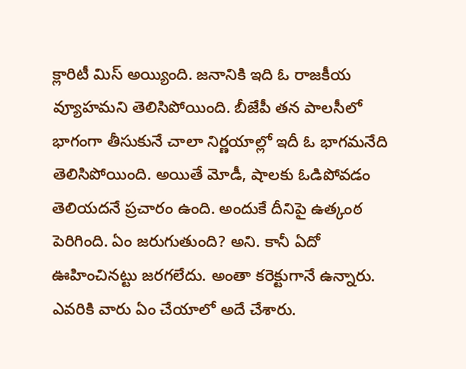క్లారిటీ మిస్ అయ్యింది. జనానికి ఇది ఓ రాజకీయ వ్యూహమని తెలిసిపోయింది. బీజేపీ తన పాలసీలో భాగంగా తీసుకునే చాలా నిర్ణయాల్లో ఇదీ ఓ భాగమనేది తెలిసిపోయింది. అయితే మోడీ, షాలకు ఓడిపోవడం తెలియదనే ప్రచారం ఉంది. అందుకే దీనిపై ఉత్కంఠ పెరిగింది. ఏం జరుగుతుంది? అని. కానీ ఏదో ఊహించినట్టు జరగలేదు. అంతా కరెక్టుగానే ఉన్నారు. ఎవరికి వారు ఏం చేయాలో అదే చేశారు.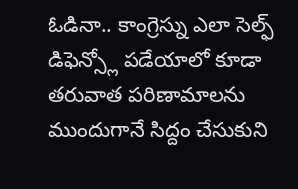ఓడినా.. కాంగ్రెస్ను ఎలా సెల్ఫ్ డిఫెన్స్లో పడేయాలో కూడా తరువాత పరిణామాలను ముందుగానే సిద్దం చేసుకుని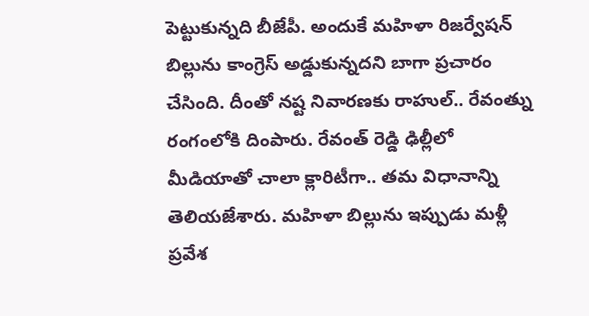పెట్టుకున్నది బీజేపీ. అందుకే మహిళా రిజర్వేషన్ బిల్లును కాంగ్రెస్ అడ్డుకున్నదని బాగా ప్రచారం చేసింది. దీంతో నష్ట నివారణకు రాహుల్.. రేవంత్ను రంగంలోకి దింపారు. రేవంత్ రెడ్డి ఢిల్లీలో మీడియాతో చాలా క్లారిటీగా.. తమ విధానాన్ని తెలియజేశారు. మహిళా బిల్లును ఇప్పుడు మళ్లీ ప్రవేశ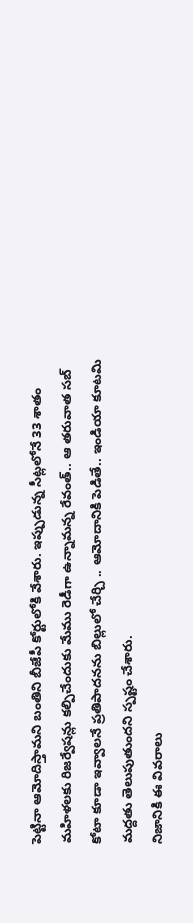పెట్టినా ఆమోదిస్తామని బంతిని బీజేపీ కోర్టులోకి వేశారు. ఇప్పుడున్న సీట్లలోనే 33 శాతం మహిళలకు రిజర్వేషన్లు కల్పిచేందుకు మేము రెడీగా ఉన్నామన్న రేవంత్.. ఆ తరువాత సబ్ కోటా కూడా ఇవ్వాలనే ప్రతిపాదనను బిల్లులో చేర్చి .. ఆమోదానికి పెడితే.. ఇండియా కూటమి మద్దతు తెలుపుతుందని స్పష్టం చేశారు.
నిజానికి ఈ వివరాలు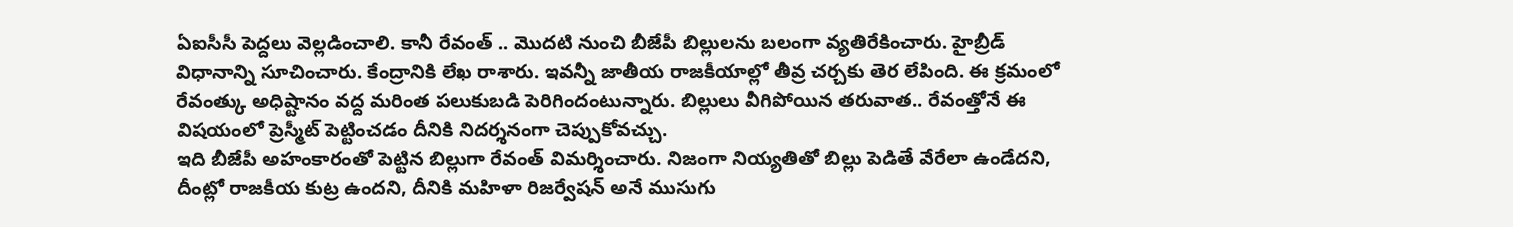ఏఐసీసీ పెద్దలు వెల్లడించాలి. కానీ రేవంత్ .. మొదటి నుంచి బీజేపీ బిల్లులను బలంగా వ్యతిరేకించారు. హైబ్రీడ్ విధానాన్ని సూచించారు. కేంద్రానికి లేఖ రాశారు. ఇవన్నీ జాతీయ రాజకీయాల్లో తీవ్ర చర్చకు తెర లేపింది. ఈ క్రమంలో రేవంత్కు అధిష్టానం వద్ద మరింత పలుకుబడి పెరిగిందంటున్నారు. బిల్లులు వీగిపోయిన తరువాత.. రేవంత్తోనే ఈ విషయంలో ప్రెస్మీట్ పెట్టించడం దీనికి నిదర్శనంగా చెప్పుకోవచ్చు.
ఇది బీజేపీ అహంకారంతో పెట్టిన బిల్లుగా రేవంత్ విమర్శించారు. నిజంగా నియ్యతితో బిల్లు పెడితే వేరేలా ఉండేదని, దీంట్లో రాజకీయ కుట్ర ఉందని, దీనికి మహిళా రిజర్వేషన్ అనే ముసుగు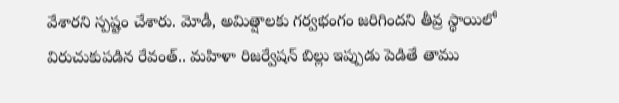వేశారని స్పష్టం చేశారు. మోడీ, అమిత్షాలకు గర్వభంగం జరిగిందని తీవ్ర స్థాయిలో విరుచుకుపడిన రేవంత్.. మహిళా రిజర్వేషన్ బిల్లు ఇప్పుడు పెడితే తాము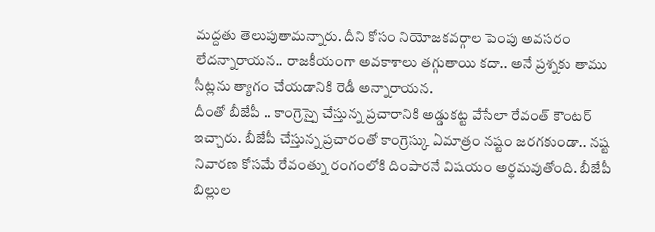మద్దతు తెలుపుతామన్నారు. దీని కోసం నియోజకవర్గాల పెంపు అవసరం లేదన్నారాయన.. రాజకీయంగా అవకాశాలు తగ్గుతాయి కదా.. అనే ప్రశ్నకు తాము సీట్లను త్యాగం చేయడానికి రెడీ అన్నారాయన.
దీంతో బీజేపీ .. కాంగ్రెస్పై చేస్తున్న ప్రచారానికి అడ్డుకట్ట వేసేలా రేవంత్ కౌంటర్ ఇచ్చారు. బీజేపీ చేస్తున్న ప్రచారంతో కాంగ్రెస్కు ఏమాత్రం నష్టం జరగకుండా.. నష్ట నివారణ కోసమే రేవంత్ను రంగంలోకి దింపారనే విషయం అర్థమవుతోంది. బీజేపీ బిల్లుల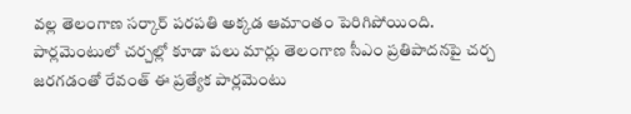వల్ల తెలంగాణ సర్కార్ పరపతి అక్కడ ఆమాంతం పెరిగిపోయింది. పార్లమెంటులో చర్చల్లో కూడా పలు మార్లు తెలంగాణ సీఎం ప్రతిపాదనపై చర్చ జరగడంతో రేవంత్ ఈ ప్రత్యేక పార్లమెంటు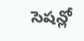సెషన్లో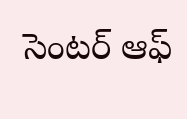సెంటర్ ఆఫ్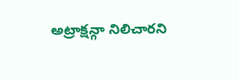అట్రాక్షన్గా నిలిచారని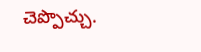చెప్పొచ్చు.